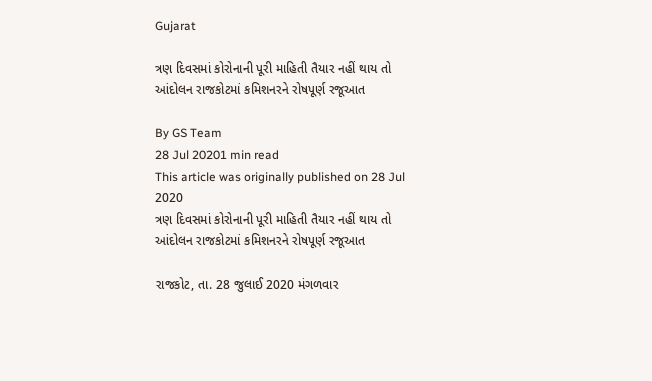Gujarat

ત્રણ દિવસમાં કોરોનાની પૂરી માહિતી તૈયાર નહીં થાય તો આંદોલન રાજકોટમાં કમિશનરને રોષપૂર્ણ રજૂઆત

By GS Team
28 Jul 20201 min read
This article was originally published on 28 Jul 2020
ત્રણ દિવસમાં કોરોનાની પૂરી માહિતી તૈયાર નહીં થાય તો આંદોલન રાજકોટમાં કમિશનરને રોષપૂર્ણ રજૂઆત

રાજકોટ, તા. 28 જુલાઈ 2020 મંગળવાર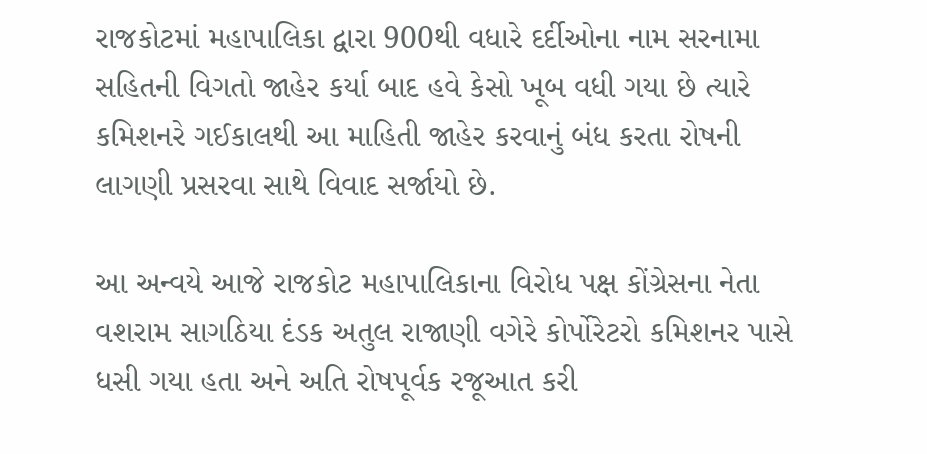રાજકોટમાં મહાપાલિકા દ્વારા 900થી વધારે દર્દીઓના નામ સરનામા સહિતની વિગતો જાહેર કર્યા બાદ હવે કેસો ખૂબ વધી ગયા છે ત્યારે કમિશનરે ગઈકાલથી આ માહિતી જાહેર કરવાનું બંધ કરતા રોષની લાગણી પ્રસરવા સાથે વિવાદ સર્જાયો છે.

આ અન્વયે આજે રાજકોટ મહાપાલિકાના વિરોધ પક્ષ કોંગ્રેસના નેતા વશરામ સાગઠિયા દંડક અતુલ રાજાણી વગેરે કોર્પોરેટરો કમિશનર પાસે ધસી ગયા હતા અને અતિ રોષપૂર્વક રજૂઆત કરી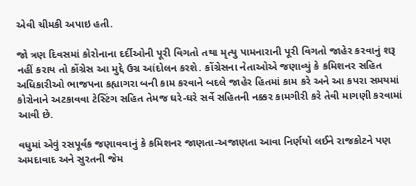એવી ચીમકી અપાઇ હતી.

જો ત્રણ દિવસમાં કોરોનાના દર્દીઓની પૂરી વિગતો તથા મૃત્યુ પામનારાની પૂરી વિગતો જાહેર કરવાનું શરૂ નહીં કરાય તો કોંગ્રેસ આ મુદ્દે ઉગ્ર આંદોલન કરશે. કોંગ્રેસના નેતાઓએ જણાવ્યું કે કમિશનર સહિત અધિકારીઓ ભાજપના કહ્યાગરા બની કામ કરવાને બદલે જાહેર હિતમાં કામ કરે અને આ કપરા સમયમાં કોરોનાને અટકાવવા ટેસ્ટિંગ સહિત તેમજ ઘરે-ઘરે સર્વે સહિતની નક્કર કામગીરી કરે તેવી માગણી કરવામાં આવી છે.

વધુમાં એવું રસપૂર્વક જણાવવાનું કે કમિશનર જાણતા-અજાણતા આવા નિર્ણયો લઈને રાજકોટને પણ અમદાવાદ અને સુરતની જેમ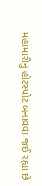મહામારીનુ હોટસ્પોટ બનાવવા જઈ રહ્યા છે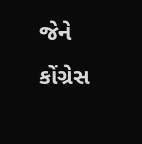જેને કોંગ્રેસ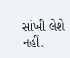સાંખી લેશે નહીં.